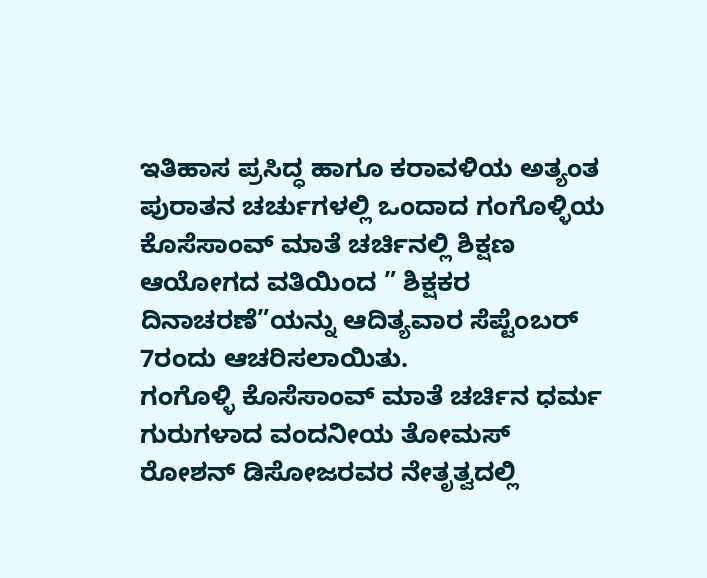ಇತಿಹಾಸ ಪ್ರಸಿದ್ಧ ಹಾಗೂ ಕರಾವಳಿಯ ಅತ್ಯಂತ ಪುರಾತನ ಚರ್ಚುಗಳಲ್ಲಿ ಒಂದಾದ ಗಂಗೊಳ್ಳಿಯ ಕೊಸೆಸಾಂವ್ ಮಾತೆ ಚರ್ಚಿನಲ್ಲಿ ಶಿಕ್ಷಣ ಆಯೋಗದ ವತಿಯಿಂದ ” ಶಿಕ್ಷಕರ ದಿನಾಚರಣೆ”ಯನ್ನು ಆದಿತ್ಯವಾರ ಸೆಪ್ಟೆಂಬರ್ 7ರಂದು ಆಚರಿಸಲಾಯಿತು.
ಗಂಗೊಳ್ಳಿ ಕೊಸೆಸಾಂವ್ ಮಾತೆ ಚರ್ಚಿನ ಧರ್ಮ ಗುರುಗಳಾದ ವಂದನೀಯ ತೋಮಸ್ ರೋಶನ್ ಡಿಸೋಜರವರ ನೇತೃತ್ವದಲ್ಲಿ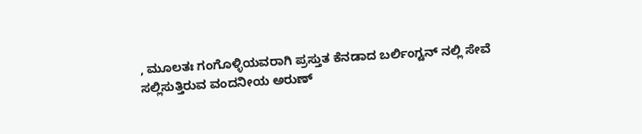, ಮೂಲತಃ ಗಂಗೊಳ್ಳಿಯವರಾಗಿ ಪ್ರಸ್ತುತ ಕೆನಡಾದ ಬರ್ಲಿಂಗ್ಟನ್ ನಲ್ಲಿ ಸೇವೆ ಸಲ್ಲಿಸುತ್ತಿರುವ ವಂದನೀಯ ಅರುಣ್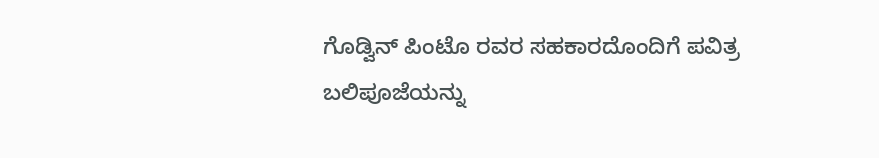ಗೊಡ್ವಿನ್ ಪಿಂಟೊ ರವರ ಸಹಕಾರದೊಂದಿಗೆ ಪವಿತ್ರ ಬಲಿಪೂಜೆಯನ್ನು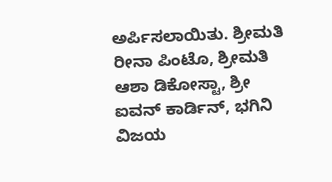ಅರ್ಪಿಸಲಾಯಿತು. ಶ್ರೀಮತಿ ರೀನಾ ಪಿಂಟೊ, ಶ್ರೀಮತಿ ಆಶಾ ಡಿಕೋಸ್ಟಾ, ಶ್ರೀ ಐವನ್ ಕಾರ್ಡಿನ್, ಭಗಿನಿ ವಿಜಯ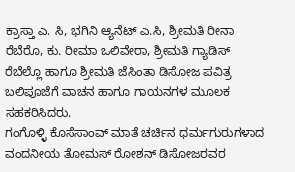ಕ್ರಾಸ್ತಾ ಎ. ಸಿ, ಭಗಿನಿ ಆ್ಯನೆಟ್ ಎ.ಸಿ, ಶ್ರೀಮತಿ ರೀನಾ ರೆಬೆರೊ, ಕು. ರೀಮಾ ಒಲಿವೇರಾ, ಶ್ರೀಮತಿ ಗ್ಯಾಡಿಸ್ ರೆಬೆಲ್ಲೊ ಹಾಗೂ ಶ್ರೀಮತಿ ಜೆಸಿಂತಾ ಡಿಸೋಜ ಪವಿತ್ರ ಬಲಿಪೂಜೆಗೆ ವಾಚನ ಹಾಗೂ ಗಾಯನಗಳ ಮೂಲಕ ಸಹಕರಿಸಿದರು.
ಗಂಗೊಳ್ಳಿ ಕೊಸೆಸಾಂವ್ ಮಾತೆ ಚರ್ಚಿನ ಧರ್ಮಗುರುಗಳಾದ ವಂದನೀಯ ತೋಮಸ್ ರೋಶನ್ ಡಿಸೋಜರವರ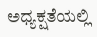ಅಧ್ಯಕ್ಷತೆಯಲ್ಲಿ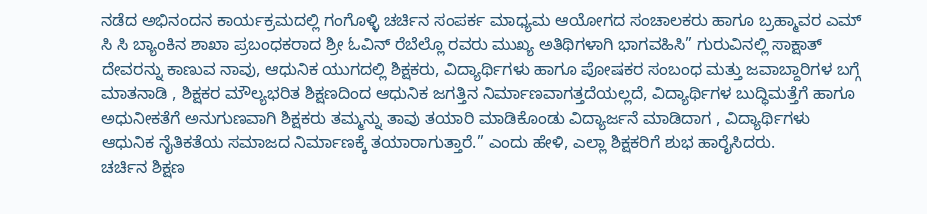ನಡೆದ ಅಭಿನಂದನ ಕಾರ್ಯಕ್ರಮದಲ್ಲಿ ಗಂಗೊಳ್ಳಿ ಚರ್ಚಿನ ಸಂಪರ್ಕ ಮಾಧ್ಯಮ ಆಯೋಗದ ಸಂಚಾಲಕರು ಹಾಗೂ ಬ್ರಹ್ಮಾವರ ಎಮ್ ಸಿ ಸಿ ಬ್ಯಾಂಕಿನ ಶಾಖಾ ಪ್ರಬಂಧಕರಾದ ಶ್ರೀ ಓವಿನ್ ರೆಬೆಲ್ಲೊ ರವರು ಮುಖ್ಯ ಅತಿಥಿಗಳಾಗಿ ಭಾಗವಹಿಸಿ” ಗುರುವಿನಲ್ಲಿ ಸಾಕ್ಷಾತ್ ದೇವರನ್ನು ಕಾಣುವ ನಾವು, ಆಧುನಿಕ ಯುಗದಲ್ಲಿ ಶಿಕ್ಷಕರು, ವಿದ್ಯಾರ್ಥಿಗಳು ಹಾಗೂ ಪೋಷಕರ ಸಂಬಂಧ ಮತ್ತು ಜವಾಬ್ದಾರಿಗಳ ಬಗ್ಗೆ ಮಾತನಾಡಿ , ಶಿಕ್ಷಕರ ಮೌಲ್ಯಭರಿತ ಶಿಕ್ಷಣದಿಂದ ಆಧುನಿಕ ಜಗತ್ತಿನ ನಿರ್ಮಾಣವಾಗತ್ತದೆಯಲ್ಲದೆ, ವಿದ್ಯಾರ್ಥಿಗಳ ಬುದ್ಧಿಮತ್ತೆಗೆ ಹಾಗೂ ಅಧುನೀಕತೆಗೆ ಅನುಗುಣವಾಗಿ ಶಿಕ್ಷಕರು ತಮ್ಮನ್ನು ತಾವು ತಯಾರಿ ಮಾಡಿಕೊಂಡು ವಿದ್ಯಾರ್ಜನೆ ಮಾಡಿದಾಗ , ವಿದ್ಯಾರ್ಥಿಗಳು ಆಧುನಿಕ ನೈತಿಕತೆಯ ಸಮಾಜದ ನಿರ್ಮಾಣಕ್ಕೆ ತಯಾರಾಗುತ್ತಾರೆ.” ಎಂದು ಹೇಳಿ, ಎಲ್ಲಾ ಶಿಕ್ಷಕರಿಗೆ ಶುಭ ಹಾರೈಸಿದರು.
ಚರ್ಚಿನ ಶಿಕ್ಷಣ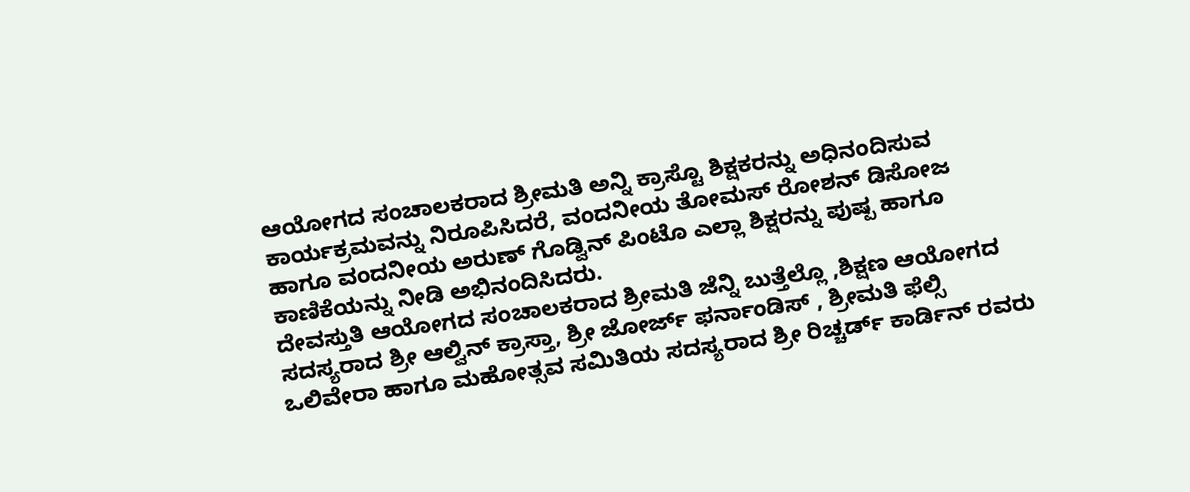ಆಯೋಗದ ಸಂಚಾಲಕರಾದ ಶ್ರೀಮತಿ ಅನ್ನಿ ಕ್ರಾಸ್ಟೊ ಶಿಕ್ಷಕರನ್ನು ಅಧಿನಂದಿಸುವ ಕಾರ್ಯಕ್ರಮವನ್ನು ನಿರೂಪಿಸಿದರೆ, ವಂದನೀಯ ತೋಮಸ್ ರೋಶನ್ ಡಿಸೋಜ ಹಾಗೂ ವಂದನೀಯ ಅರುಣ್ ಗೊಡ್ವಿನ್ ಪಿಂಟೊ ಎಲ್ಲಾ ಶಿಕ್ಷರನ್ನು ಪುಷ್ಪ ಹಾಗೂ ಕಾಣಿಕೆಯನ್ನು ನೀಡಿ ಅಭಿನಂದಿಸಿದರು.
ದೇವಸ್ತುತಿ ಆಯೋಗದ ಸಂಚಾಲಕರಾದ ಶ್ರೀಮತಿ ಜೆನ್ನಿ ಬುತ್ತೆಲ್ಲೊ ,ಶಿಕ್ಷಣ ಆಯೋಗದ ಸದಸ್ಯರಾದ ಶ್ರೀ ಆಲ್ವಿನ್ ಕ್ರಾಸ್ತಾ, ಶ್ರೀ ಜೋರ್ಜ್ ಫರ್ನಾಂಡಿಸ್ , ಶ್ರೀಮತಿ ಫೆಲ್ಸಿ ಒಲಿವೇರಾ ಹಾಗೂ ಮಹೋತ್ಸವ ಸಮಿತಿಯ ಸದಸ್ಯರಾದ ಶ್ರೀ ರಿಚ್ಚರ್ಡ್ ಕಾರ್ಡಿನ್ ರವರು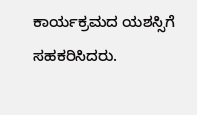ಕಾರ್ಯಕ್ರಮದ ಯಶಸ್ಸಿಗೆ ಸಹಕರಿಸಿದರು.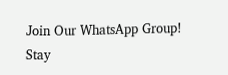Join Our WhatsApp Group!
Stay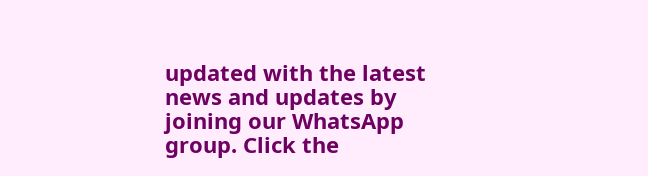updated with the latest news and updates by joining our WhatsApp group. Click the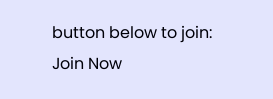button below to join:
Join Now